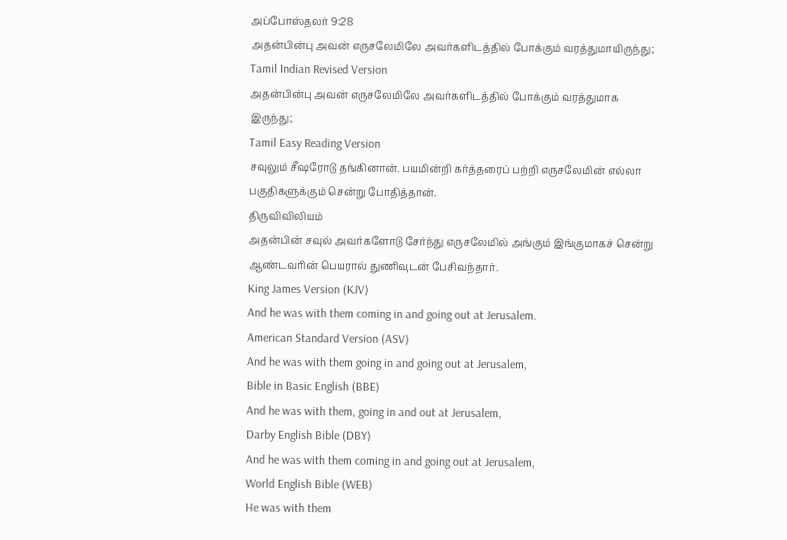அப்போஸ்தலர் 9:28
அதன்பின்பு அவன் எருசலேமிலே அவர்களிடத்தில் போக்கும் வரத்துமாயிருந்து;
Tamil Indian Revised Version
அதன்பின்பு அவன் எருசலேமிலே அவர்களிடத்தில் போக்கும் வரத்துமாக இருந்து;
Tamil Easy Reading Version
சவுலும் சீஷரோடு தங்கினான். பயமின்றி கர்த்தரைப் பற்றி எருசலேமின் எல்லா பகுதிகளுக்கும் சென்று போதித்தான்.
திருவிவிலியம்
அதன்பின் சவுல் அவர்களோடு சேர்ந்து எருசலேமில் அங்கும் இங்குமாகச் சென்று ஆண்டவரின் பெயரால் துணிவுடன் பேசிவந்தார்.
King James Version (KJV)
And he was with them coming in and going out at Jerusalem.
American Standard Version (ASV)
And he was with them going in and going out at Jerusalem,
Bible in Basic English (BBE)
And he was with them, going in and out at Jerusalem,
Darby English Bible (DBY)
And he was with them coming in and going out at Jerusalem,
World English Bible (WEB)
He was with them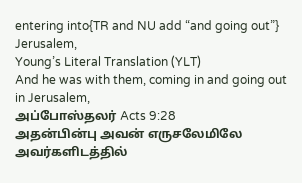entering into{TR and NU add “and going out”} Jerusalem,
Young’s Literal Translation (YLT)
And he was with them, coming in and going out in Jerusalem,
அப்போஸ்தலர் Acts 9:28
அதன்பின்பு அவன் எருசலேமிலே அவர்களிடத்தில்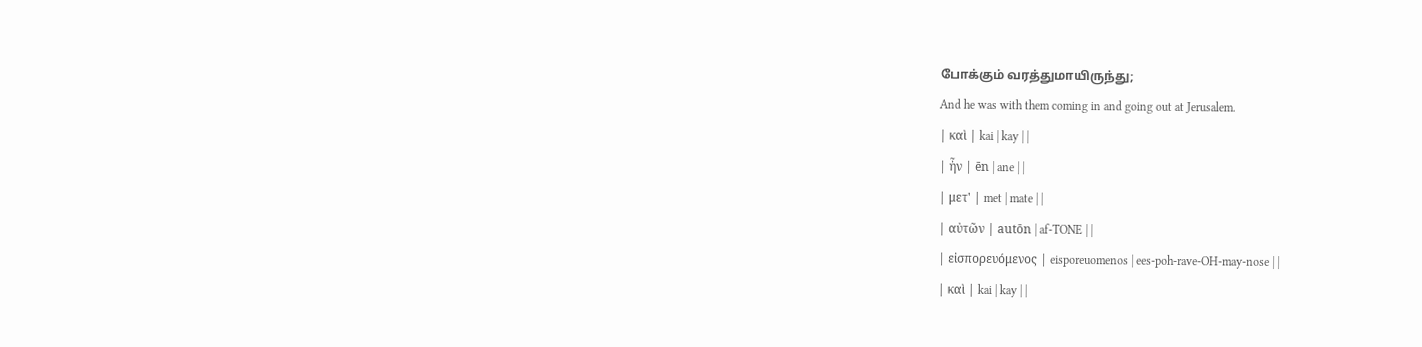போக்கும் வரத்துமாயிருந்து;
And he was with them coming in and going out at Jerusalem.
| καὶ | kai | kay | |
| ἦν | ēn | ane | |
| μετ' | met | mate | |
| αὐτῶν | autōn | af-TONE | |
| εἰσπορευόμενος | eisporeuomenos | ees-poh-rave-OH-may-nose | |
| καὶ | kai | kay | |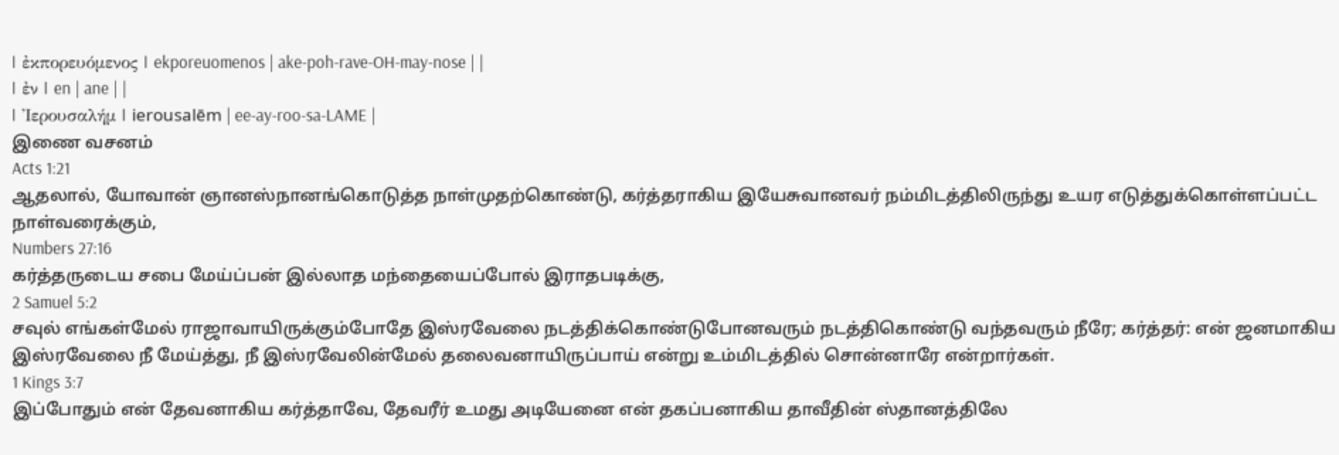| ἐκπορευόμενος | ekporeuomenos | ake-poh-rave-OH-may-nose | |
| ἐν | en | ane | |
| Ἰερουσαλήμ | ierousalēm | ee-ay-roo-sa-LAME |
இணை வசனம்
Acts 1:21
ஆதலால், யோவான் ஞானஸ்நானங்கொடுத்த நாள்முதற்கொண்டு, கர்த்தராகிய இயேசுவானவர் நம்மிடத்திலிருந்து உயர எடுத்துக்கொள்ளப்பட்ட நாள்வரைக்கும்,
Numbers 27:16
கர்த்தருடைய சபை மேய்ப்பன் இல்லாத மந்தையைப்போல் இராதபடிக்கு,
2 Samuel 5:2
சவுல் எங்கள்மேல் ராஜாவாயிருக்கும்போதே இஸ்ரவேலை நடத்திக்கொண்டுபோனவரும் நடத்திகொண்டு வந்தவரும் நீரே; கர்த்தர்: என் ஜனமாகிய இஸ்ரவேலை நீ மேய்த்து, நீ இஸ்ரவேலின்மேல் தலைவனாயிருப்பாய் என்று உம்மிடத்தில் சொன்னாரே என்றார்கள்.
1 Kings 3:7
இப்போதும் என் தேவனாகிய கர்த்தாவே, தேவரீர் உமது அடியேனை என் தகப்பனாகிய தாவீதின் ஸ்தானத்திலே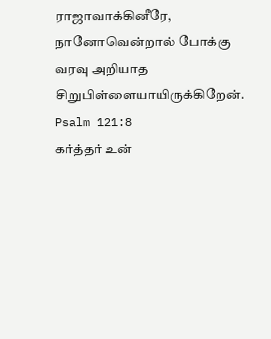ராஜாவாக்கினீரே, நானோவென்றால் போக்கு வரவு அறியாத சிறுபிள்ளையாயிருக்கிறேன்.
Psalm 121:8
கர்த்தர் உன்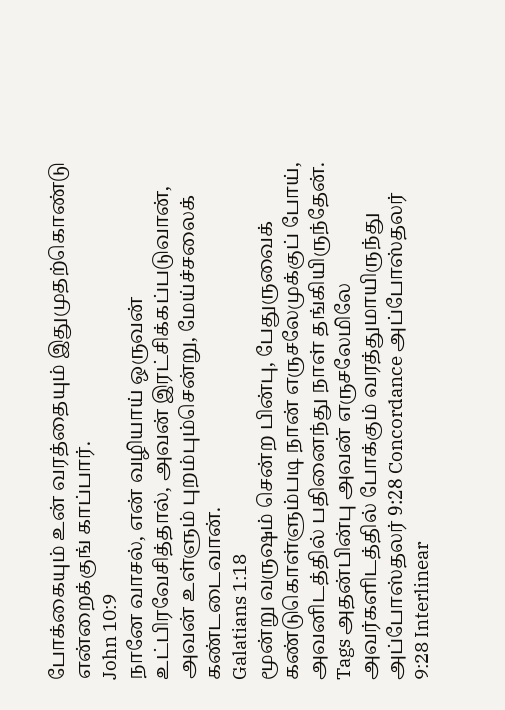போக்கையும் உன் வரத்தையும் இதுமுதற்கொண்டு என்றைக்குங் காப்பார்.
John 10:9
நானே வாசல், என் வழியாய் ஒருவன் உட்பிரவேசித்தால், அவன் இரட்சிக்கப்படுவான், அவன் உள்ளும் புறம்பும்சென்று, மேய்ச்சலைக் கண்டடைவான்.
Galatians 1:18
மூன்று வருஷம் சென்ற பின்பு, பேதுருவைக் கண்டுகொள்ளும்படி நான் எருசலேமுக்குப் போய், அவனிடத்தில் பதினைந்து நாள் தங்கியிருந்தேன்.
Tags அதன்பின்பு அவன் எருசலேமிலே அவர்களிடத்தில் போக்கும் வரத்துமாயிருந்து
அப்போஸ்தலர் 9:28 Concordance அப்போஸ்தலர் 9:28 Interlinear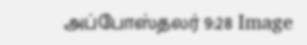அப்போஸ்தலர் 9:28 Image